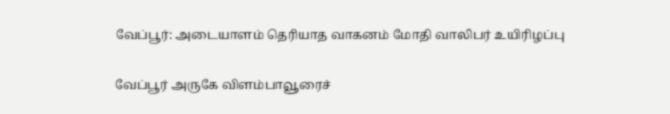வேப்பூர்: அடையாளம் தெரியாத வாகனம் மோதி வாலிபர் உயிரிழப்பு

வேப்பூர் அருகே விளம்பாவூரைச்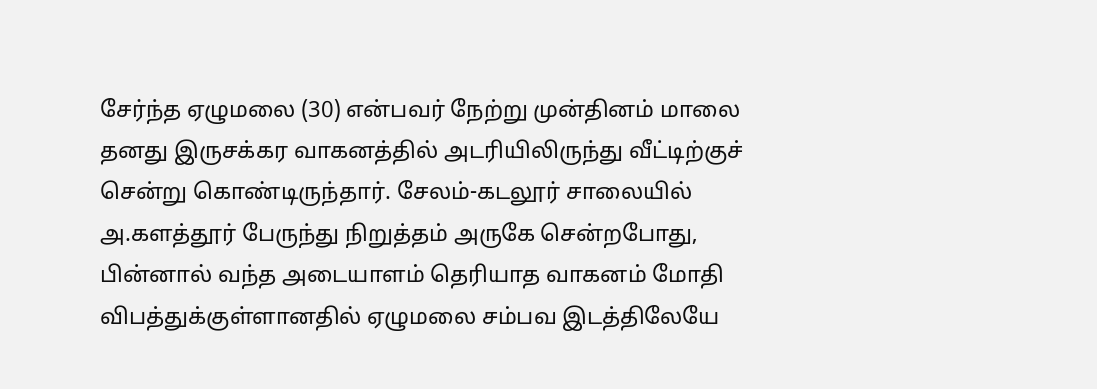சேர்ந்த ஏழுமலை (30) என்பவர் நேற்று முன்தினம் மாலை தனது இருசக்கர வாகனத்தில் அடரியிலிருந்து வீட்டிற்குச் சென்று கொண்டிருந்தார். சேலம்-கடலூர் சாலையில் அ.களத்தூர் பேருந்து நிறுத்தம் அருகே சென்றபோது, பின்னால் வந்த அடையாளம் தெரியாத வாகனம் மோதி விபத்துக்குள்ளானதில் ஏழுமலை சம்பவ இடத்திலேயே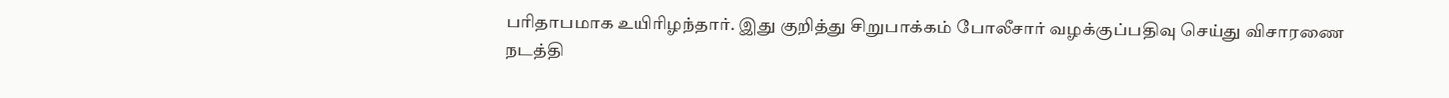பரிதாபமாக உயிரிழந்தார். இது குறித்து சிறுபாக்கம் போலீசார் வழக்குப்பதிவு செய்து விசாரணை நடத்தி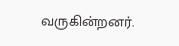வருகின்றனர்.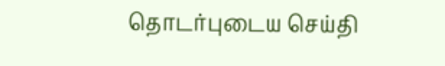தொடர்புடைய செய்தி